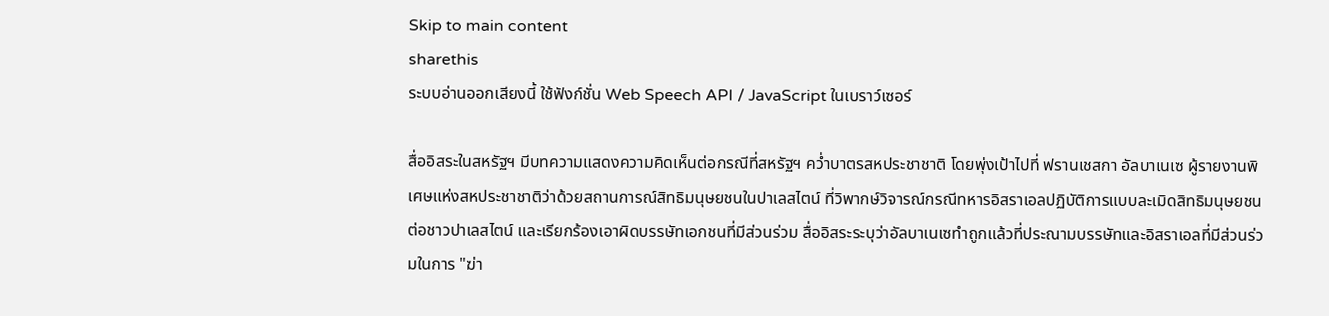Skip to main content
sharethis
ระบบอ่านออกเสียงนี้ ใช้ฟังก์ชั่น Web Speech API / JavaScript ในเบราว์เซอร์

สื่ออิสระในสหรัฐฯ มีบทความแสดงความคิดเห็นต่อกรณีที่สหรัฐฯ คว่ำบาตรสหประชาชาติ โดยพุ่งเป้าไปที่ ฟรานเชสกา อัลบาเนเซ ผู้รายงานพิเศษแห่งสหประชาชาติว่าด้วยสถานการณ์สิทธิมนุษยชนในปาเลสไตน์ ที่วิพากษ์วิจารณ์กรณีทหารอิสราเอลปฏิบัติการแบบละเมิดสิทธิมนุษยชนต่อชาวปาเลสไตน์ และเรียกร้องเอาผิดบรรษัทเอกชนที่มีส่วนร่วม สื่ออิสระระบุว่าอัลบาเนเซทำถูกแล้วที่ประณามบรรษัทและอิสราเอลที่มีส่วนร่วมในการ "ฆ่า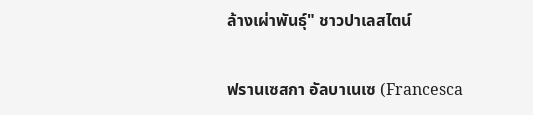ล้างเผ่าพันธุ์" ชาวปาเลสไตน์


ฟรานเซสกา อัลบาเนเซ (Francesca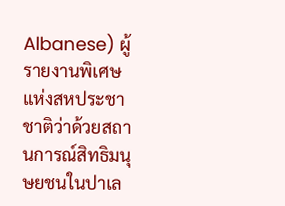Albanese) ผู้รายงานพิเศษแห่งสหประชาชาติว่าด้วยสถานการณ์สิทธิมนุษยชนในปาเล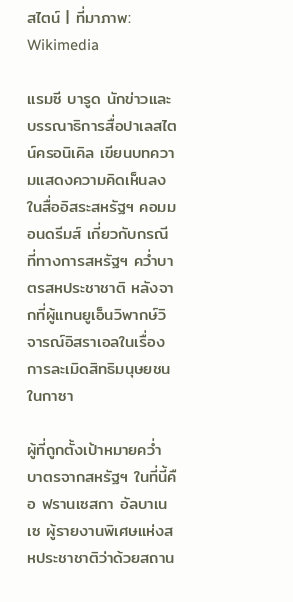สไตน์ | ที่มาภาพ: Wikimedia

แรมซี บารูด นักข่าวและบรรณาธิการสื่อปาเลสไตน์ครอนิเคิล เขียนบทความแสดงความคิดเห็นลงในสื่ออิสระสหรัฐฯ คอมมอนดรีมส์ เกี่ยวกับกรณีที่ทางการสหรัฐฯ คว่ำบาตรสหประชาชาติ หลังจากที่ผู้แทนยูเอ็นวิพากษ์วิจารณ์อิสราเอลในเรื่องการละเมิดสิทธิมนุษยชนในกาซา

ผู้ที่ถูกตั้งเป้าหมายคว่ำบาตรจากสหรัฐฯ ในที่นี้คือ ฟรานเซสกา อัลบาเนเซ ผู้รายงานพิเศษแห่งสหประชาชาติว่าด้วยสถาน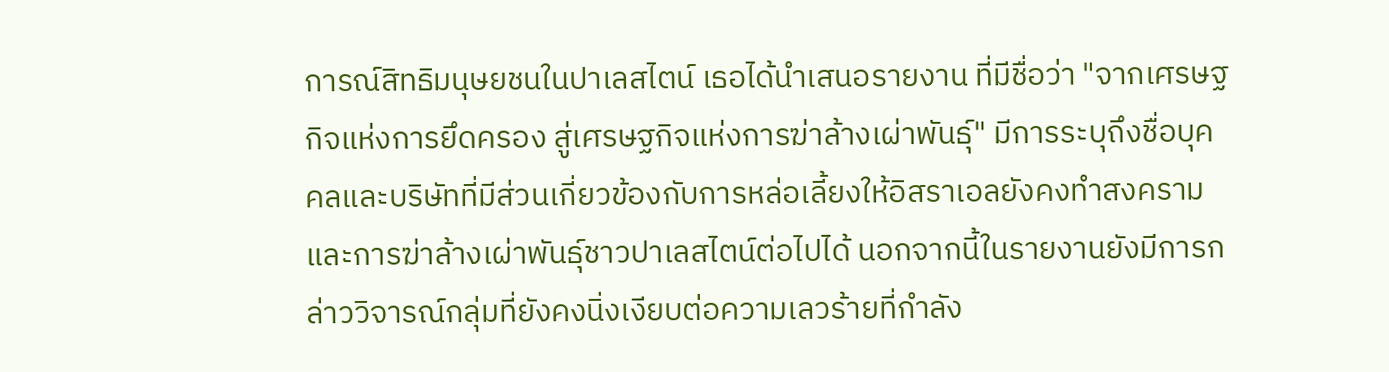การณ์สิทธิมนุษยชนในปาเลสไตน์ เธอได้นำเสนอรายงาน ที่มีชื่อว่า "จากเศรษฐกิจแห่งการยึดครอง สู่เศรษฐกิจแห่งการฆ่าล้างเผ่าพันธุ์" มีการระบุถึงชื่อบุคคลและบริษัทที่มีส่วนเกี่ยวข้องกับการหล่อเลี้ยงให้อิสราเอลยังคงทำสงครามและการฆ่าล้างเผ่าพันธุ์ชาวปาเลสไตน์ต่อไปได้ นอกจากนี้ในรายงานยังมีการกล่าววิจารณ์กลุ่มที่ยังคงนิ่งเงียบต่อความเลวร้ายที่กำลัง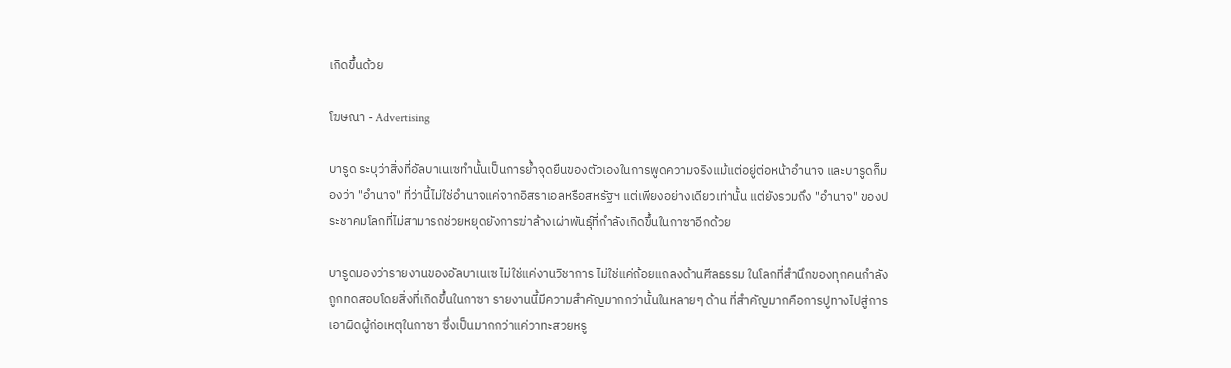เกิดขึ้นด้วย

โฆษณา - Advertising

บารูด ระบุว่าสิ่งที่อัลบาเนเซทำนั้นเป็นการย้ำจุดยืนของตัวเองในการพูดความจริงแม้แต่อยู่ต่อหน้าอำนาจ และบารูดก็มองว่า "อำนาจ" ที่ว่านี้ไม่ใช่อำนาจแค่จากอิสราเอลหรือสหรัฐฯ แต่เพียงอย่างเดียวเท่านั้น แต่ยังรวมถึง "อำนาจ" ของประชาคมโลกที่ไม่สามารถช่วยหยุดยังการฆ่าล้างเผ่าพันธุ์ที่กำลังเกิดขึ้นในกาซาอีกด้วย

บารูดมองว่ารายงานของอัลบาเนเซ ไม่ใช่แค่งานวิชาการ ไม่ใช่แค่ถ้อยแถลงด้านศีลธรรม ในโลกที่สำนึกของทุกคนกำลังถูกทดสอบโดยสิ่งที่เกิดขึ้นในกาซา รายงานนี้มีความสำคัญมากกว่านั้นในหลายๆ ด้าน ที่สำคัญมากคือการปูทางไปสู่การเอาผิดผู้ก่อเหตุในกาซา ซึ่งเป็นมากกว่าแค่วาทะสวยหรู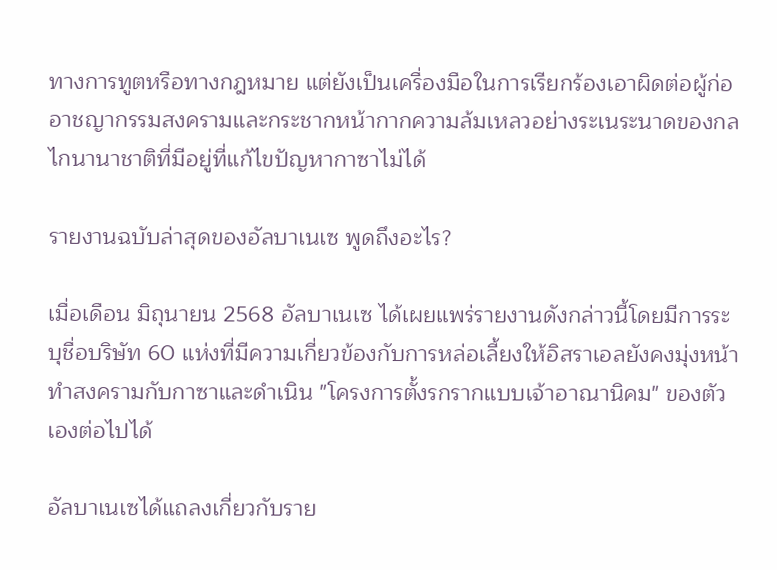ทางการทูตหรือทางกฎหมาย แต่ยังเป็นเครื่องมือในการเรียกร้องเอาผิดต่อผู้ก่ออาชญากรรมสงครามและกระชากหน้ากากความล้มเหลวอย่างระเนระนาดของกลไกนานาชาติที่มีอยู่ที่แก้ไขปัญหากาซาไม่ได้

รายงานฉบับล่าสุดของอัลบาเนเซ พูดถึงอะไร?

เมื่อเดือน มิถุนายน 2568 อัลบาเนเซ ได้เผยแพร่รายงานดังกล่าวนี้โดยมีการระบุชื่อบริษัท 60 แห่งที่มีความเกี่ยวข้องกับการหล่อเลี้ยงให้อิสราเอลยังคงมุ่งหน้าทำสงครามกับกาซาและดำเนิน "โครงการตั้งรกรากแบบเจ้าอาณานิคม" ของตัวเองต่อไปได้

อัลบาเนเซได้แถลงเกี่ยวกับราย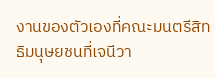งานของตัวเองที่คณะมนตรีสิทธิมนุษยชนที่เจนีวา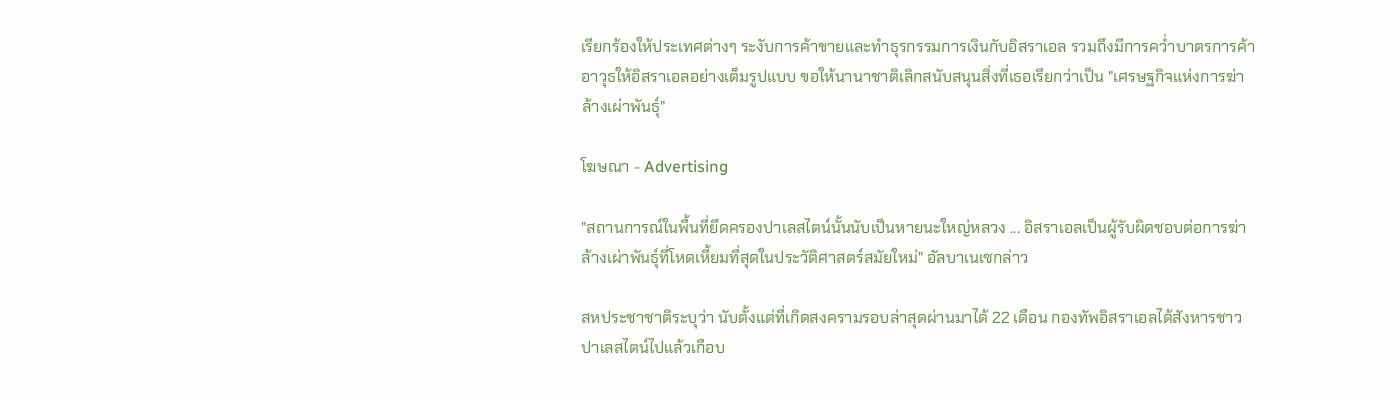เรียกร้องให้ประเทศต่างๆ ระงับการค้าขายและทำธุรกรรมการเงินกับอิสราเอล รวมถึงมีการคว่ำบาตรการค้าอาวุธให้อิสราเอลอย่างเต็มรูปแบบ ขอให้นานาชาติเลิกสนับสนุนสิ่งที่เธอเรียกว่าเป็น "เศรษฐกิจแห่งการฆ่าล้างเผ่าพันธุ์"

โฆษณา - Advertising

"สถานการณ์ในพื้นที่ยึดครองปาเลสไตน์นั้นนับเป็นหายนะใหญ่หลวง ... อิสราเอลเป็นผู้รับผิดชอบต่อการฆ่าล้างเผ่าพันธุ์ที่โหดเหี้ยมที่สุดในประวัติศาสตร์สมัยใหม่" อัลบาเนเซกล่าว

สหประชาชาติระบุว่า นับตั้งแต่ที่เกิดสงครามรอบล่าสุดผ่านมาได้ 22 เดือน กองทัพอิสราเอลได้สังหารชาวปาเลสไตน์ไปแล้วเกือบ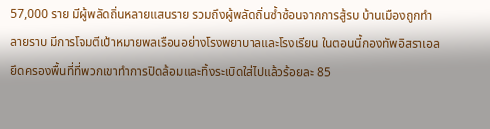57,000 ราย มีผู้พลัดถิ่นหลายแสนราย รวมถึงผู้พลัดถิ่นซ้ำซ้อนจากการสู้รบ บ้านเมืองถูกทำลายราบ มีการโจมตีเป้าหมายพลเรือนอย่างโรงพยาบาลและโรงเรียน ในตอนนี้กองทัพอิสราเอลยึดครองพื้นที่ที่พวกเขาทำการปิดล้อมและทิ้งระเบิดใส่ไปแล้วร้อยละ 85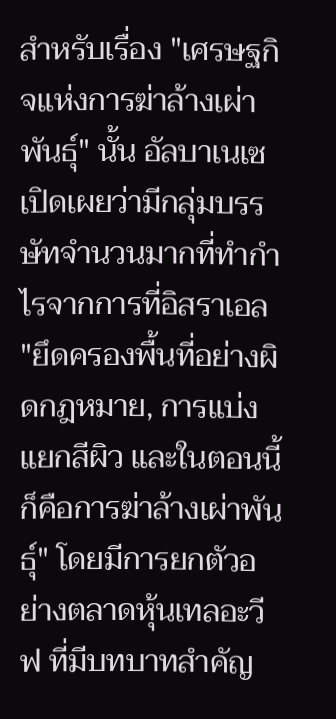สำหรับเรื่อง "เศรษฐกิจแห่งการฆ่าล้างเผ่าพันธุ์" นั้น อัลบาเนเซ เปิดเผยว่ามีกลุ่มบรรษัทจำนวนมากที่ทำกำไรจากการที่อิสราเอล "ยึดครองพื้นที่อย่างผิดกฎหมาย, การแบ่งแยกสีผิว และในตอนนี้ก็คือการฆ่าล้างเผ่าพันธุ์" โดยมีการยกตัวอย่างตลาดหุ้นเทลอะวีฟ ที่มีบทบาทสำคัญ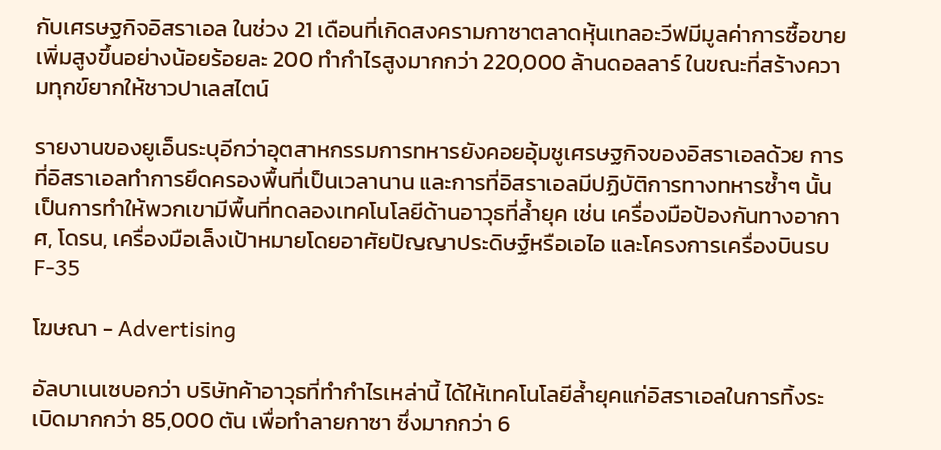กับเศรษฐกิจอิสราเอล ในช่วง 21 เดือนที่เกิดสงครามกาซาตลาดหุ้นเทลอะวีฟมีมูลค่าการซื้อขายเพิ่มสูงขึ้นอย่างน้อยร้อยละ 200 ทำกำไรสูงมากกว่า 220,000 ล้านดอลลาร์ ในขณะที่สร้างความทุกข์ยากให้ชาวปาเลสไตน์

รายงานของยูเอ็นระบุอีกว่าอุตสาหกรรมการทหารยังคอยอุ้มชูเศรษฐกิจของอิสราเอลด้วย การที่อิสราเอลทำการยึดครองพื้นที่เป็นเวลานาน และการที่อิสราเอลมีปฏิบัติการทางทหารซ้ำๆ นั้น เป็นการทำให้พวกเขามีพื้นที่ทดลองเทคโนโลยีด้านอาวุธที่ล้ำยุค เช่น เครื่องมือป้องกันทางอากาศ, โดรน, เครื่องมือเล็งเป้าหมายโดยอาศัยปัญญาประดิษฐ์หรือเอไอ และโครงการเครื่องบินรบ F-35

โฆษณา - Advertising

อัลบาเนเซบอกว่า บริษัทค้าอาวุธที่ทำกำไรเหล่านี้ ได้ให้เทคโนโลยีล้ำยุคแก่อิสราเอลในการทิ้งระเบิดมากกว่า 85,000 ตัน เพื่อทำลายกาซา ซึ่งมากกว่า 6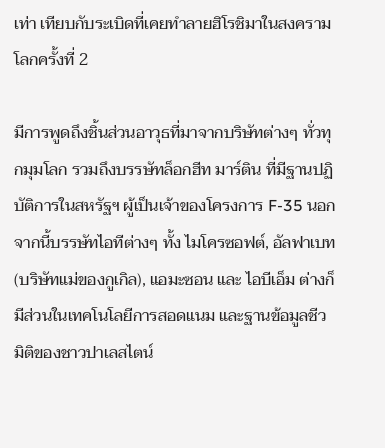เท่า เทียบกับระเบิดที่เคยทำลายฮิโรชิมาในสงครามโลกครั้งที่ 2

มีการพูดถึงชิ้นส่วนอาวุธที่มาจากบริษัทต่างๆ ทั่วทุกมุมโลก รวมถึงบรรษัทล็อกฮีท มาร์ติน ที่มีฐานปฏิบัติการในสหรัฐฯ ผู้เป็นเจ้าของโครงการ F-35 นอกจากนี้บรรษัทไอทีต่างๆ ทั้ง ไมโครซอฟต์, อัลฟาเบท (บริษัทแม่ของกูเกิล), แอมะซอน และ ไอบีเอ็ม ต่างก็มีส่วนในเทคโนโลยีการสอดแนม และฐานข้อมูลชีวมิติของชาวปาเลสไตน์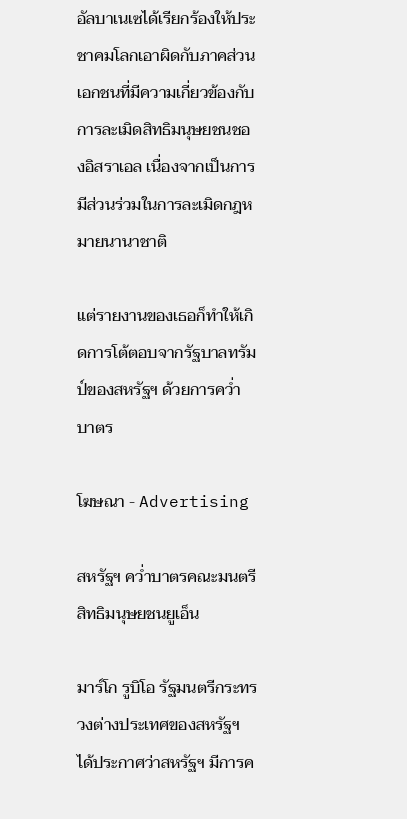อัลบาเนเซได้เรียกร้องให้ประชาคมโลกเอาผิดกับภาคส่วนเอกชนที่มีความเกี่ยวข้องกับการละเมิดสิทธิมนุษยชนชองอิสราเอล เนื่องจากเป็นการมีส่วนร่วมในการละเมิดกฎหมายนานาชาติ

แต่รายงานของเธอก็ทำให้เกิดการโต้ตอบจากรัฐบาลทรัมป์ของสหรัฐฯ ด้วยการคว่ำบาตร

โฆษณา - Advertising

สหรัฐฯ คว่ำบาตรคณะมนตรีสิทธิมนุษยชนยูเอ็น

มาร์โก รูบิโอ รัฐมนตรีกระทรวงต่างประเทศของสหรัฐฯ ได้ประกาศว่าสหรัฐฯ มีการค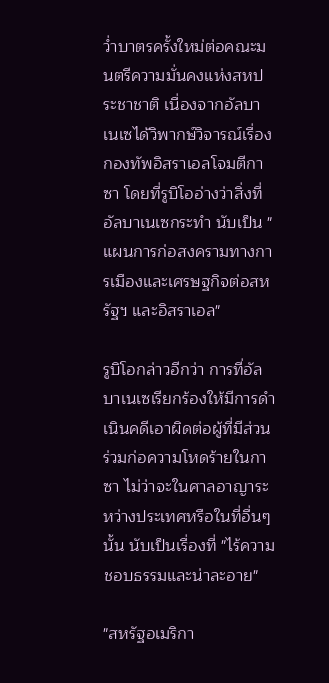ว่ำบาตรครั้งใหม่ต่อคณะมนตรีความมั่นคงแห่งสหประชาชาติ เนื่องจากอัลบาเนเซได้วิพากษ์วิจารณ์เรื่องกองทัพอิสราเอลโจมตีกาซา โดยที่รูบิโออ่างว่าสิ่งที่อัลบาเนเซกระทำ นับเป็น "แผนการก่อสงครามทางการเมืองและเศรษฐกิจต่อสหรัฐฯ และอิสราเอล"

รูบิโอกล่าวอีกว่า การที่อัลบาเนเซเรียกร้องให้มีการดำเนินคดีเอาผิดต่อผู้ที่มีส่วนร่วมก่อความโหดร้ายในกาซา ไม่ว่าจะในศาลอาญาระหว่างประเทศหรือในที่อื่นๆ นั้น นับเป็นเรื่องที่ "ไร้ความชอบธรรมและน่าละอาย"

"สหรัฐอเมริกา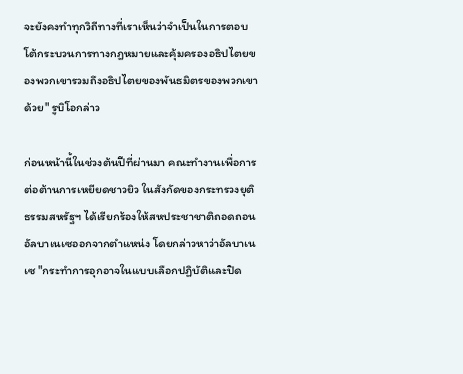จะยังคงทำทุกวิถีทางที่เราเห็นว่าจำเป็นในการตอบโต้กระบวนการทางกฎหมายและคุ้มครองอธิปไตยของพวกเขารวมถึงอธิปไตยของพันธมิตรของพวกเขาด้วย" รูบิโอกล่าว

ก่อนหน้านี้ในช่วงต้นปีที่ผ่านมา คณะทำงานเพื่อการต่อต้านการเหยียดชาวยิว ในสังกัดของกระทรวงยุติธรรมสหรัฐฯ ได้เรียกร้องให้สหประชาชาติถอดถอนอัลบาเนเซออกจากตำแหน่ง โดยกล่าวหาว่าอัลบาเนเซ "กระทำการอุกอาจในแบบเลือกปฏิบัติและปิด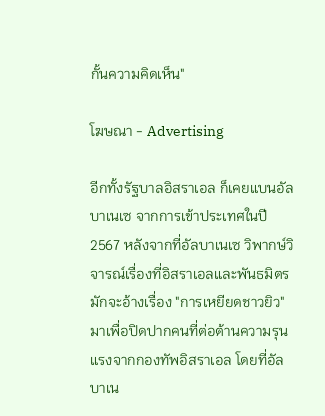กั้นความคิดเห็น"

โฆษณา - Advertising

อีกทั้งรัฐบาลอิสราเอล ก็เคยแบนอัลบาเนเซ จากการเข้าประเทศในปี 2567 หลังจากที่อัลบาเนเซ วิพากษ์วิจารณ์เรื่องที่อิสราเอลและพันธมิตรมักจะอ้างเรื่อง "การเหยียดชาวยิว" มาเพื่อปิดปากคนที่ต่อต้านความรุนแรงจากกองทัพอิสราเอล โดยที่อัลบาเน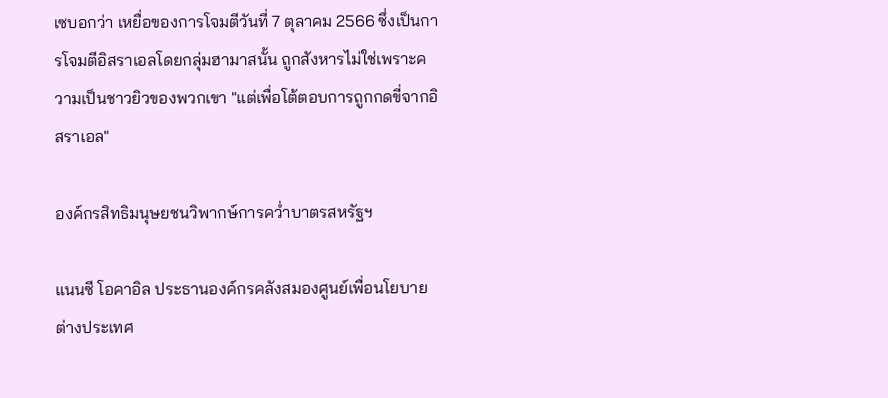เซบอกว่า เหยื่อของการโจมตีวันที่ 7 ตุลาคม 2566 ซึ่งเป็นการโจมตีอิสราเอลโดยกลุ่มฮามาสนั้น ถูกสังหารไม่ใช่เพราะความเป็นชาวยิวของพวกเขา "แต่เพื่อโต้ตอบการถูกกดขี่จากอิสราเอล"

องค์กรสิทธิมนุษยชนวิพากษ์การคว่ำบาตรสหรัฐฯ

แนนซี โอคาอิล ประธานองค์กรคลังสมองศูนย์เพื่อนโยบายต่างประเทศ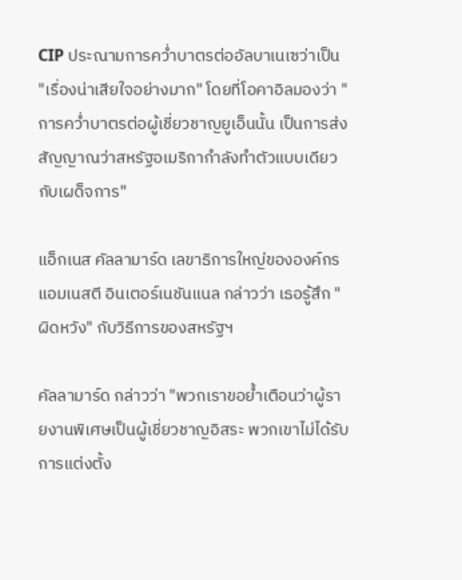CIP ประณามการคว่ำบาตรต่ออัลบาเนเซว่าเป็น "เรื่องน่าเสียใจอย่างมาก" โดยที่โอคาอิลมองว่า "การคว่ำบาตรต่อผู้เชี่ยวชาญยูเอ็นนั้น เป็นการส่งสัญญาณว่าสหรัฐอเมริกากำลังทำตัวแบบเดียวกับเผด็จการ"

แอ็กเนส คัลลามาร์ด เลขาธิการใหญ่ขององค์กรแอมเนสตี อินเตอร์เนชันแนล กล่าวว่า เธอรู้สึก "ผิดหวัง" กับวิธีการของสหรัฐฯ

คัลลามาร์ด กล่าวว่า "พวกเราขอย้ำเตือนว่าผู้รายงานพิเศษเป็นผู้เชี่ยวชาญอิสระ พวกเขาไม่ได้รับการแต่งตั้ง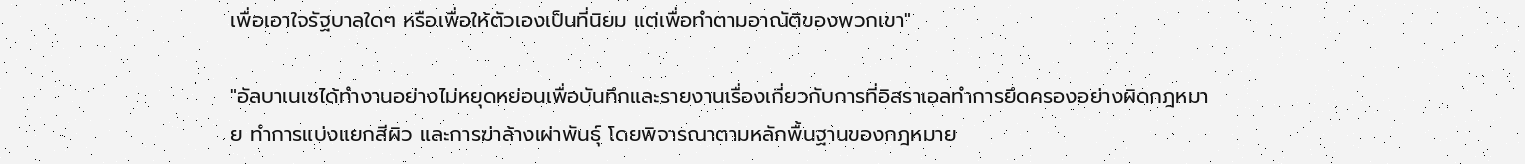เพื่อเอาใจรัฐบาลใดๆ หรือเพื่อให้ตัวเองเป็นที่นิยม แต่เพื่อทำตามอาณัติของพวกเขา"

"อัลบาเนเซได้ทำงานอย่างไม่หยุดหย่อนเพื่อบันทึกและรายงานเรื่องเกี่ยวกับการที่อิสราเอลทำการยึดครองอย่างผิดกฎหมาย ทำการแบ่งแยกสีผิว และการฆ่าล้างเผ่าพันธุ์ โดยพิจารณาตามหลักพื้นฐานของกฎหมาย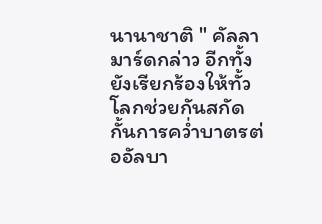นานาชาติ " คัลลามาร์ดกล่าว อีกทั้งยังเรียกร้องให้ทั้วโลกช่วยกันสกัดกั้นการคว่ำบาตรต่ออัลบา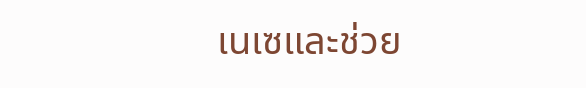เนเซและช่วย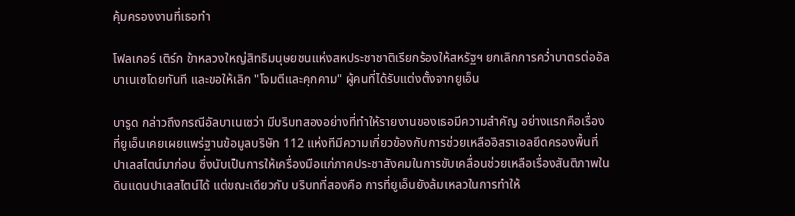คุ้มครองงานที่เธอทำ

โฟลเกอร์ เติร์ก ข้าหลวงใหญ่สิทธิมนุษยชนแห่งสหประชาชาติเรียกร้องให้สหรัฐฯ ยกเลิกการคว่ำบาตรต่ออัลบาเนเซโดยทันที และขอให้เลิก "โจมตีและคุกคาม" ผู้คนที่ได้รับแต่งตั้งจากยูเอ็น

บารูด กล่าวถึงกรณีอัลบาเนเซว่า มีบริบทสองอย่างที่ทำให้รายงานของเธอมีความสำคัญ อย่างแรกคือเรื่องที่ยูเอ็นเคยเผยแพร่ฐานข้อมูลบริษัท 112 แห่งทีมีความเกี่ยวข้องกับการช่วยเหลืออิสราเอลยึดครองพื้นที่ปาเลสไตน์มาก่อน ซึ่งนับเป็นการให้เครื่องมือแก่ภาคประชาสังคมในการขับเคลื่อนช่วยเหลือเรื่องสันติภาพในดินแดนปาเลสไตน์ได้ แต่ขณะเดียวกับ บริบทที่สองคือ การที่ยูเอ็นยังล้มเหลวในการทำให้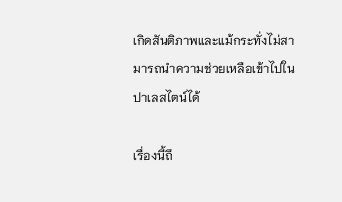เกิดสันติภาพและแม้กระทั่งไม่สามารถนำความช่วยเหลือเข้าไปในปาเลสไตน์ได้

เรื่องนี้ถึ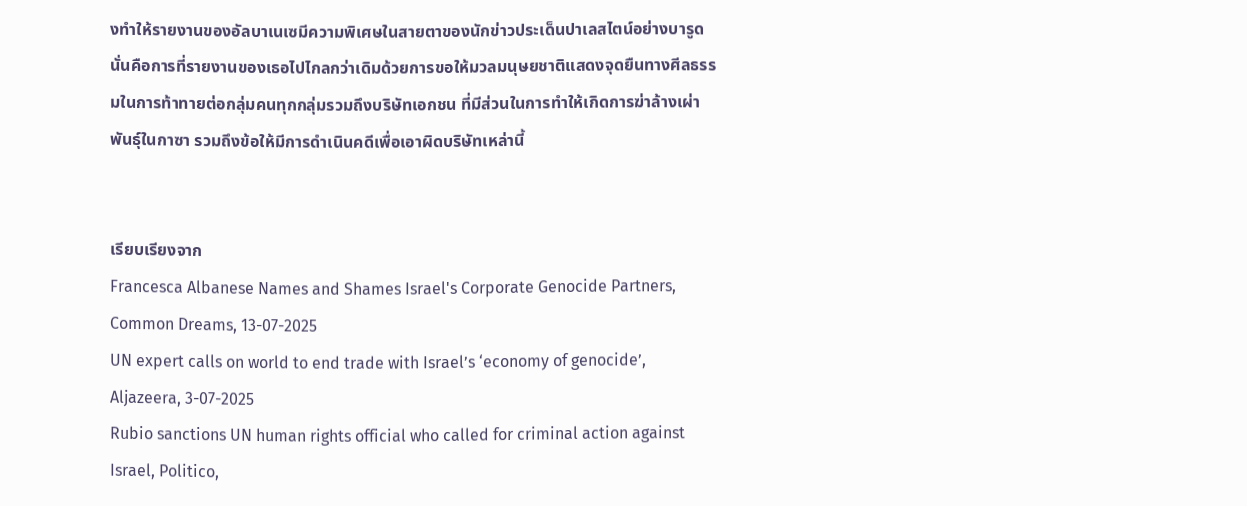งทำให้รายงานของอัลบาเนเซมีความพิเศษในสายตาของนักข่าวประเด็นปาเลสไตน์อย่างบารูด นั่นคือการที่รายงานของเธอไปไกลกว่าเดิมด้วยการขอให้มวลมนุษยชาติแสดงจุดยืนทางศีลธรรมในการท้าทายต่อกลุ่มคนทุกกลุ่มรวมถึงบริษัทเอกชน ที่มีส่วนในการทำให้เกิดการฆ่าล้างเผ่าพันธุ์ในกาซา รวมถึงข้อให้มีการดำเนินคดีเพื่อเอาผิดบริษัทเหล่านี้


เรียบเรียงจาก
Francesca Albanese Names and Shames Israel's Corporate Genocide Partners, Common Dreams, 13-07-2025
UN expert calls on world to end trade with Israel’s ‘economy of genocide’, Aljazeera, 3-07-2025
Rubio sanctions UN human rights official who called for criminal action against Israel, Politico,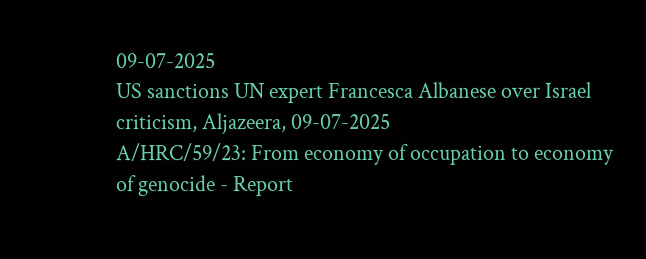09-07-2025
US sanctions UN expert Francesca Albanese over Israel criticism, Aljazeera, 09-07-2025
A/HRC/59/23: From economy of occupation to economy of genocide - Report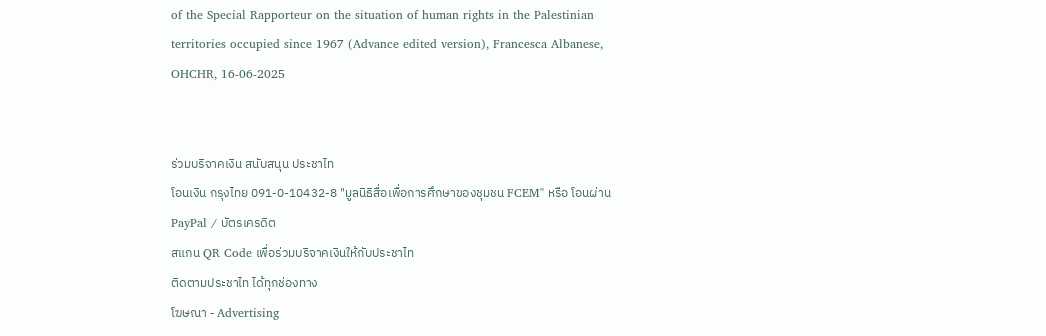of the Special Rapporteur on the situation of human rights in the Palestinian territories occupied since 1967 (Advance edited version), Francesca Albanese, OHCHR, 16-06-2025


ร่วมบริจาคเงิน สนับสนุน ประชาไท
โอนเงิน กรุงไทย 091-0-10432-8 "มูลนิธิสื่อเพื่อการศึกษาของชุมชน FCEM" หรือ โอนผ่าน PayPal / บัตรเครดิต
สแกน QR Code เพื่อร่วมบริจาคเงินให้กับประชาไท
ติดตามประชาไท ได้ทุกช่องทาง
โฆษณา - Advertising